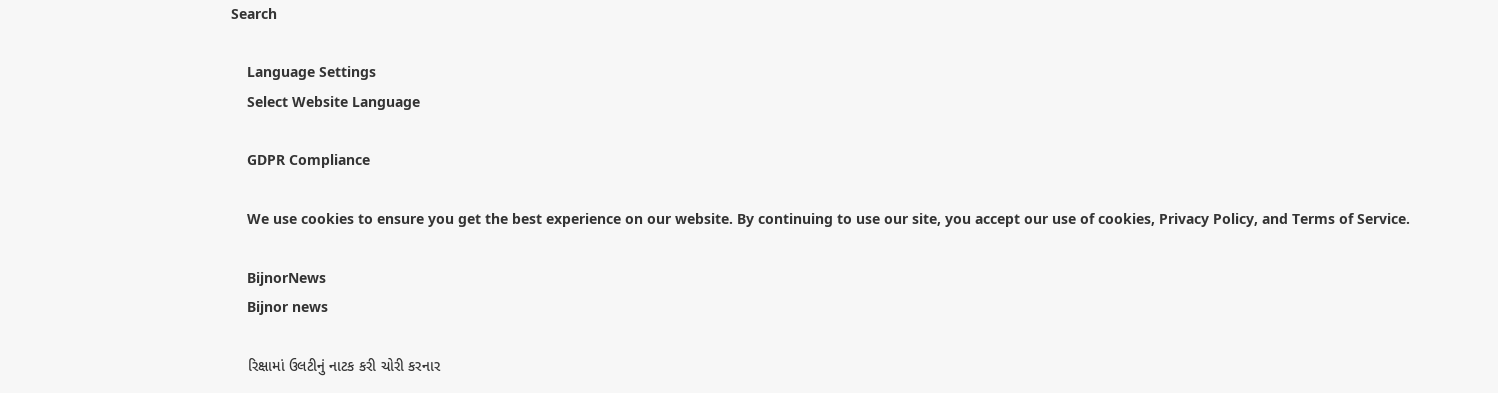Search

    Language Settings
    Select Website Language

    GDPR Compliance

    We use cookies to ensure you get the best experience on our website. By continuing to use our site, you accept our use of cookies, Privacy Policy, and Terms of Service.

    BijnorNews
    Bijnor news

    રિક્ષામાં ઉલટીનું નાટક કરી ચોરી કરનાર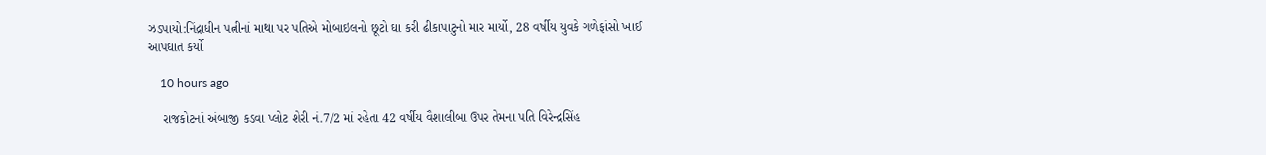ઝડપાયો:નિંદ્રાધીન પત્નીનાં માથા પર પતિએ મોબાઇલનો છૂટો ઘા કરી ઢીકાપાટુનો માર માર્યો, 28 વર્ષીય યુવકે ગળેફાંસો ખાઈ આપઘાત કર્યો

    10 hours ago

    રાજકોટનાં અંબાજી કડવા પ્લોટ શેરી નં.7/2 માં રહેતા 42 વર્ષીય વૈશાલીબા ઉપર તેમના પતિ વિરેન્દ્રસિંહ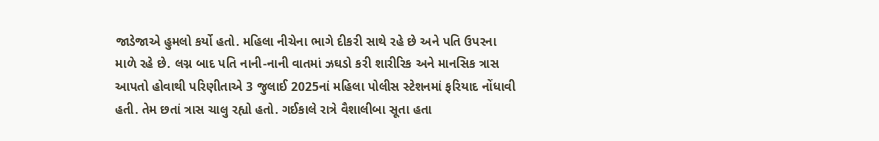જાડેજાએ હુમલો કર્યો હતો. મહિલા નીચેના ભાગે દીકરી સાથે રહે છે અને પતિ ઉપરના માળે રહે છે. લગ્ન બાદ પતિ નાની-નાની વાતમાં ઝઘડો કરી શારીરિક અને માનસિક ત્રાસ આપતો હોવાથી પરિણીતાએ 3 જુલાઈ 2025નાં મહિલા પોલીસ સ્ટેશનમાં ફરિયાદ નોંધાવી હતી. તેમ છતાં ત્રાસ ચાલુ રહ્યો હતો. ગઈકાલે રાત્રે વૈશાલીબા સૂતા હતા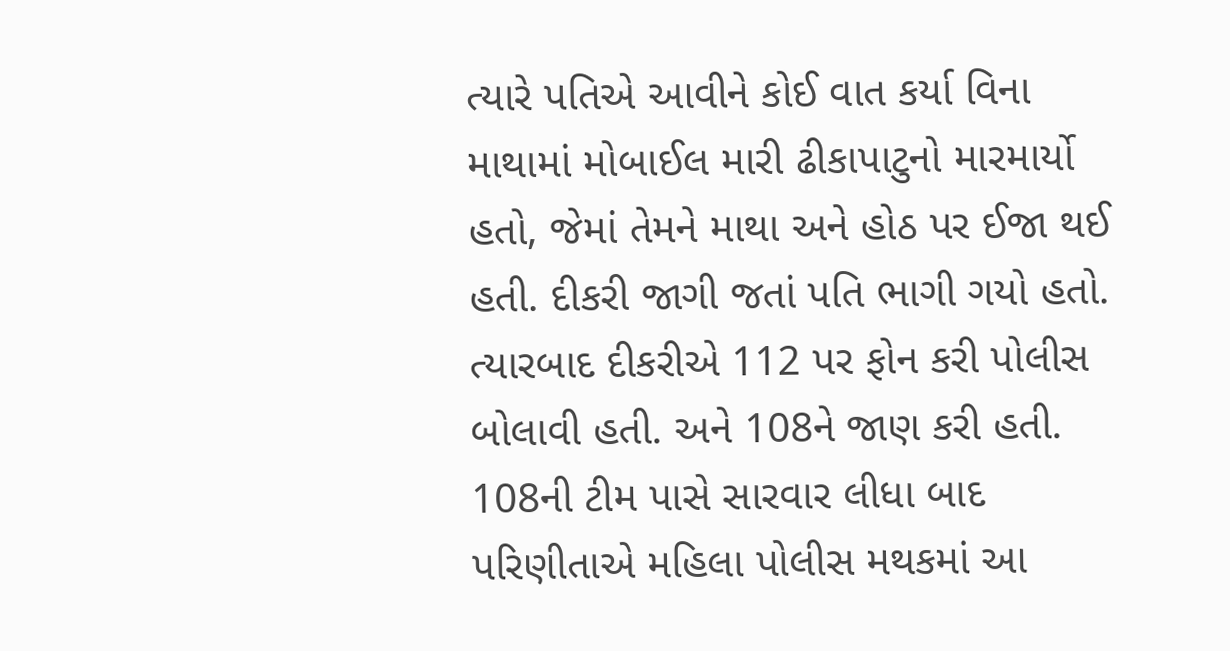ત્યારે પતિએ આવીને કોઈ વાત કર્યા વિના માથામાં મોબાઈલ મારી ઢીકાપાટુનો મારમાર્યો હતો, જેમાં તેમને માથા અને હોઠ પર ઈજા થઈ હતી. દીકરી જાગી જતાં પતિ ભાગી ગયો હતો. ત્યારબાદ દીકરીએ 112 પર ફોન કરી પોલીસ બોલાવી હતી. અને 108ને જાણ કરી હતી. 108ની ટીમ પાસે સારવાર લીધા બાદ પરિણીતાએ મહિલા પોલીસ મથકમાં આ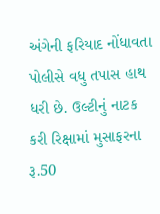અંગેની ફરિયાદ નોંધાવતા પોલીસે વધુ તપાસ હાથ ધરી છે. ઉલ્ટીનું નાટક કરી રિક્ષામાં મુસાફરના રૂ.50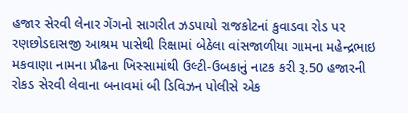હજાર સેરવી લેનાર ગેંગનો સાગરીત ઝડપાયો રાજકોટનાં કુવાડવા રોડ પર રણછોડદાસજી આશ્રમ પાસેથી રિક્ષામાં બેઠેલા વાંસજાળીયા ગામના મહેન્દ્રભાઇ મકવાણા નામના પ્રૌઢના ખિસ્સામાંથી ઉલ્ટી-ઉબકાનું નાટક કરી રૂ.50 હજારની રોકડ સેરવી લેવાના બનાવમાં બી ડિવિઝન પોલીસે એક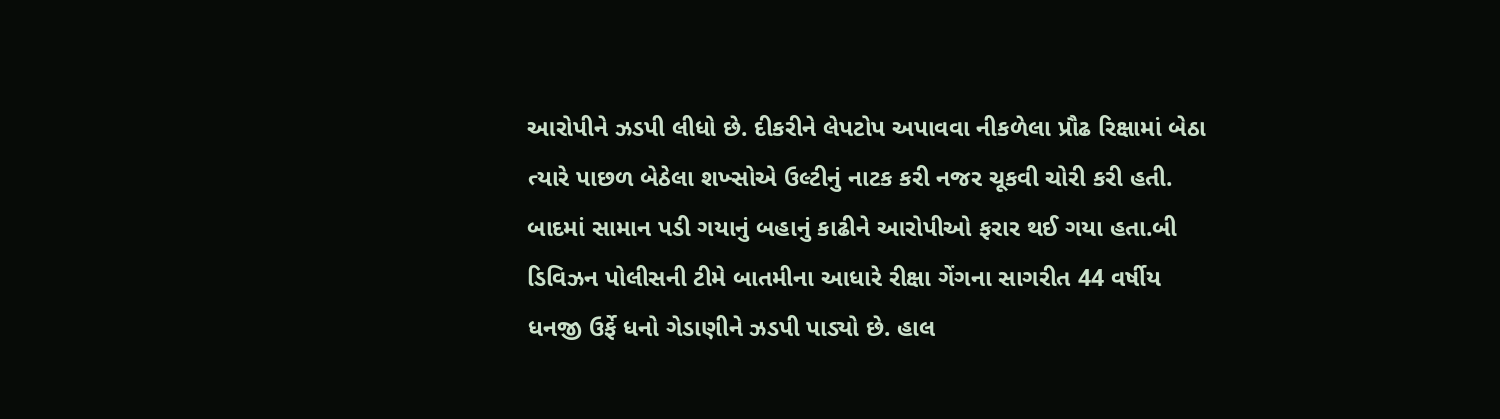આરોપીને ઝડપી લીધો છે. દીકરીને લેપટોપ અપાવવા નીકળેલા પ્રૌઢ રિક્ષામાં બેઠા ત્યારે પાછળ બેઠેલા શખ્સોએ ઉલ્ટીનું નાટક કરી નજર ચૂકવી ચોરી કરી હતી. બાદમાં સામાન પડી ગયાનું બહાનું કાઢીને આરોપીઓ ફરાર થઈ ગયા હતા.બી ડિવિઝન પોલીસની ટીમે બાતમીના આધારે રીક્ષા ગેંગના સાગરીત 44 વર્ષીય ધનજી ઉર્ફે ધનો ગેડાણીને ઝડપી પાડ્યો છે. હાલ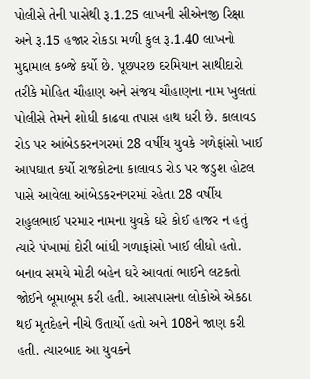પોલીસે તેની પાસેથી રૂ.1.25 લાખની સીએનજી રિક્ષા અને રૂ.15 હજાર રોકડા મળી કુલ રૂ.1.40 લાખનો મુદ્દામાલ કબ્જે કર્યો છે. પૂછપરછ દરમિયાન સાથીદારો તરીકે મોહિત ચૌહાણ અને સંજય ચૌહાણના નામ ખુલતાં પોલીસે તેમને શોધી કાઢવા તપાસ હાથ ધરી છે. કાલાવડ રોડ પર આંબેડકરનગરમાં 28 વર્ષીય યુવકે ગળેફાંસો ખાઈ આપઘાત કર્યો રાજકોટના કાલાવડ રોડ પર જડુશ હોટલ પાસે આવેલા આંબેડકરનગરમાં રહેતા 28 વર્ષીય રાહુલભાઈ પરમાર નામના યુવકે ઘરે કોઈ હાજર ન હતું ત્યારે પંખામાં દોરી બાંધી ગળાફાંસો ખાઈ લીધો હતો. બનાવ સમયે મોટી બહેન ઘરે આવતાં ભાઈને લટકતો જોઈને બૂમાબૂમ કરી હતી. આસપાસના લોકોએ એકઠા થઈ મૃતદેહને નીચે ઉતાર્યો હતો અને 108ને જાણ કરી હતી. ત્યારબાદ આ યુવકને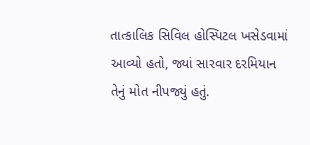તાત્કાલિક સિવિલ હોસ્પિટલ ખસેડવામાં આવ્યો હતો, જ્યાં સારવાર દરમિયાન તેનું મોત નીપજ્યું હતું.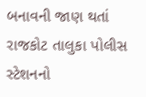બનાવની જાણ થતાં રાજકોટ તાલુકા પોલીસ સ્ટેશનનો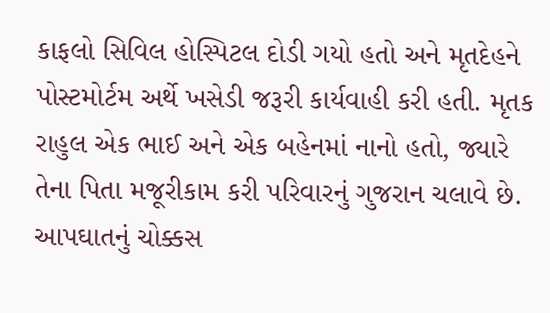કાફલો સિવિલ હોસ્પિટલ દોડી ગયો હતો અને મૃતદેહને પોસ્ટમોર્ટમ અર્થે ખસેડી જરૂરી કાર્યવાહી કરી હતી. મૃતક રાહુલ એક ભાઈ અને એક બહેનમાં નાનો હતો, જ્યારે તેના પિતા મજૂરીકામ કરી પરિવારનું ગુજરાન ચલાવે છે. આપઘાતનું ચોક્કસ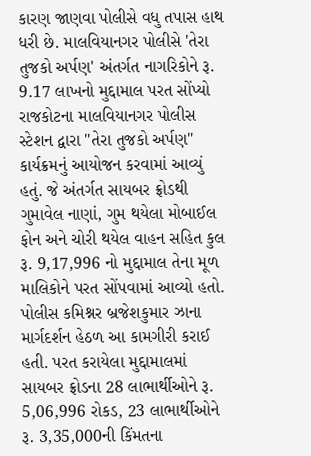કારણ જાણવા પોલીસે વધુ તપાસ હાથ ધરી છે. માલવિયાનગર પોલીસે 'તેરા તુજકો અર્પણ' અંતર્ગત નાગરિકોને રૂ. 9.17 લાખનો મુદ્દામાલ પરત સોંપ્યો રાજકોટના માલવિયાનગર પોલીસ સ્ટેશન દ્વારા "તેરા તુજકો અર્પણ" કાર્યક્રમનું આયોજન કરવામાં આવ્યું હતું. જે અંતર્ગત સાયબર ફ્રોડથી ગુમાવેલ નાણાં, ગુમ થયેલા મોબાઈલ ફોન અને ચોરી થયેલ વાહન સહિત કુલ રૂ. 9,17,996 નો મુદ્દામાલ તેના મૂળ માલિકોને પરત સોંપવામાં આવ્યો હતો. પોલીસ કમિશ્નર બ્રજેશકુમાર ઝાના માર્ગદર્શન હેઠળ આ કામગીરી કરાઈ હતી. પરત કરાયેલા મુદ્દામાલમાં સાયબર ફ્રોડના 28 લાભાર્થીઓને રૂ. 5,06,996 રોકડ, 23 લાભાર્થીઓને રૂ. 3,35,000ની કિંમતના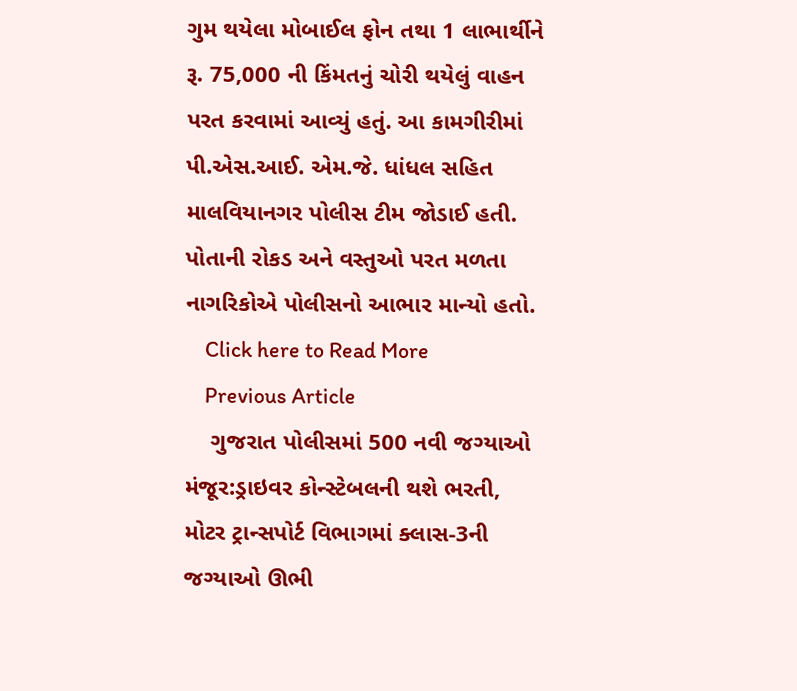ગુમ થયેલા મોબાઈલ ફોન તથા 1 લાભાર્થીને રૂ. 75,000 ની કિંમતનું ચોરી થયેલું વાહન પરત કરવામાં આવ્યું હતું. આ કામગીરીમાં પી.એસ.આઈ. એમ.જે. ધાંધલ સહિત માલવિયાનગર પોલીસ ટીમ જોડાઈ હતી. પોતાની રોકડ અને વસ્તુઓ પરત મળતા નાગરિકોએ પોલીસનો આભાર માન્યો હતો.
    Click here to Read More
    Previous Article
    ગુજરાત પોલીસમાં 500 નવી જગ્યાઓ મંજૂર:ડ્રાઇવર કોન્સ્ટેબલની થશે ભરતી, મોટર ટ્રાન્સપોર્ટ વિભાગમાં ક્લાસ-3ની જગ્યાઓ ઊભી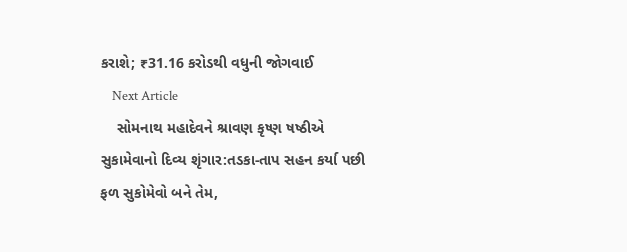કરાશે; ₹31.16 કરોડથી વધુની જોગવાઈ
    Next Article
    સોમનાથ મહાદેવને શ્રાવણ કૃષ્ણ ષષ્ઠીએ સુકામેવાનો દિવ્ય શૃંગાર:તડકા-તાપ સહન કર્યા પછી ફળ સુકોમેવો બને તેમ,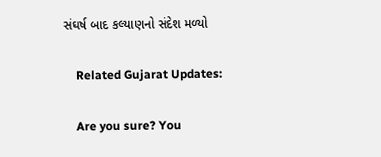સંઘર્ષ બાદ કલ્યાણનો સંદેશ મળ્યો

    Related Gujarat Updates:

    Are you sure? You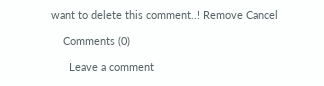want to delete this comment..! Remove Cancel

    Comments (0)

      Leave a comment